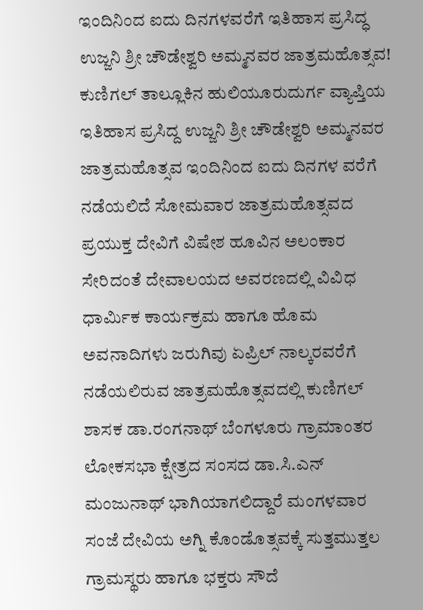ಇಂದಿನಿಂದ ಐದು ದಿನಗಳವರೆಗೆ ಇತಿಹಾಸ ಪ್ರಸಿದ್ಧ ಉಜ್ಜನಿ ಶ್ರೀ ಚೌಡೇಶ್ವರಿ ಅಮ್ಮನವರ ಜಾತ್ರಮಹೊತ್ಸವ!
ಕುಣಿಗಲ್ ತಾಲ್ಲೂಕಿನ ಹುಲಿಯೂರುದುರ್ಗ ವ್ಯಾಪ್ತಿಯ ಇತಿಹಾಸ ಪ್ರಸಿದ್ದ ಉಜ್ಜನಿ ಶ್ರೀ ಚೌಡೇಶ್ವರಿ ಅಮ್ಮನವರ ಜಾತ್ರಮಹೊತ್ಸವ ಇಂದಿನಿಂದ ಐದು ದಿನಗಳ ವರೆಗೆ ನಡೆಯಲಿದೆ ಸೋಮವಾರ ಜಾತ್ರಮಹೊತ್ಸವದ ಪ್ರಯುಕ್ತ ದೇವಿಗೆ ವಿಷೇಶ ಹೂವಿನ ಅಲಂಕಾರ ಸೇರಿದಂತೆ ದೇವಾಲಯದ ಅವರಣದಲ್ಲಿ ವಿವಿಧ ಧಾರ್ಮಿಕ ಕಾರ್ಯಕ್ರಮ ಹಾಗೂ ಹೊಮ ಅವನಾದಿಗಳು ಜರುಗಿವು ಏಪ್ರಿಲ್ ನಾಲ್ಕರವರೆಗೆ ನಡೆಯಲಿರುವ ಜಾತ್ರಮಹೊತ್ಸವದಲ್ಲಿ ಕುಣಿಗಲ್ ಶಾಸಕ ಡಾ.ರಂಗನಾಥ್ ಬೆಂಗಳೂರು ಗ್ರಾಮಾಂತರ ಲೋಕಸಭಾ ಕ್ಷೇತ್ರದ ಸಂಸದ ಡಾ.ಸಿ.ಎನ್ ಮಂಜುನಾಥ್ ಭಾಗಿಯಾಗಲಿದ್ದಾರೆ ಮಂಗಳವಾರ ಸಂಜೆ ದೇವಿಯ ಅಗ್ನಿ ಕೊಂಡೊತ್ಸವಕ್ಕೆ ಸುತ್ತಮುತ್ತಲ ಗ್ರಾಮಸ್ಥರು ಹಾಗೂ ಭಕ್ತರು ಸೌದೆ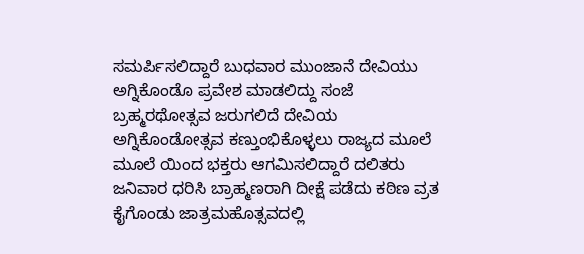ಸಮರ್ಪಿಸಲಿದ್ದಾರೆ ಬುಧವಾರ ಮುಂಜಾನೆ ದೇವಿಯು ಅಗ್ನಿಕೊಂಡೊ ಪ್ರವೇಶ ಮಾಡಲಿದ್ದು ಸಂಜೆ ಬ್ರಹ್ಮರಥೋತ್ಸವ ಜರುಗಲಿದೆ ದೇವಿಯ ಅಗ್ನಿಕೊಂಡೋತ್ಸವ ಕಣ್ತುಂಭಿಕೊಳ್ಳಲು ರಾಜ್ಯದ ಮೂಲೆ ಮೂಲೆ ಯಿಂದ ಭಕ್ತರು ಆಗಮಿಸಲಿದ್ದಾರೆ ದಲಿತರು ಜನಿವಾರ ಧರಿಸಿ ಬ್ರಾಹ್ಮಣರಾಗಿ ದೀಕ್ಷೆ ಪಡೆದು ಕಠಿಣ ವ್ರತ ಕೈಗೊಂಡು ಜಾತ್ರಮಹೊತ್ಸವದಲ್ಲಿ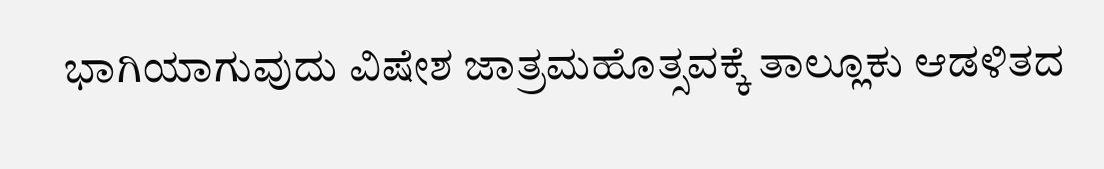ಭಾಗಿಯಾಗುವುದು ವಿಷೇಶ ಜಾತ್ರಮಹೊತ್ಸವಕ್ಕೆ ತಾಲ್ಲೂಕು ಆಡಳಿತದ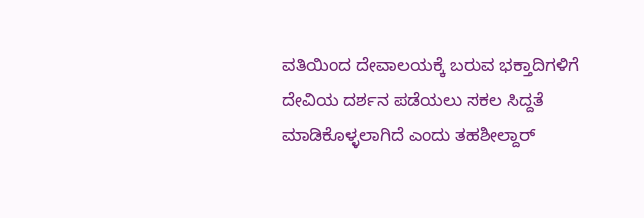ವತಿಯಿಂದ ದೇವಾಲಯಕ್ಕೆ ಬರುವ ಭಕ್ತಾದಿಗಳಿಗೆ ದೇವಿಯ ದರ್ಶನ ಪಡೆಯಲು ಸಕಲ ಸಿದ್ದತೆ ಮಾಡಿಕೊಳ್ಳಲಾಗಿದೆ ಎಂದು ತಹಶೀಲ್ದಾರ್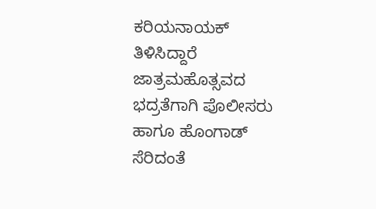ಕರಿಯನಾಯಕ್ ತಿಳಿಸಿದ್ದಾರೆ ಜಾತ್ರಮಹೊತ್ಸವದ ಭದ್ರತೆಗಾಗಿ ಪೊಲೀಸರು ಹಾಗೂ ಹೊಂಗಾಡ್ ಸೆರಿದಂತೆ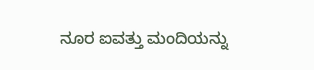ನೂರ ಐವತ್ತು ಮಂದಿಯನ್ನು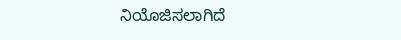ನಿಯೊಜಿಸಲಾಗಿದೆ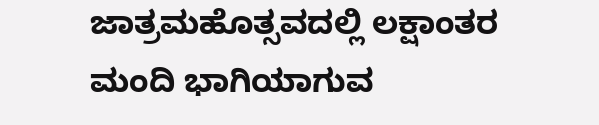ಜಾತ್ರಮಹೊತ್ಸವದಲ್ಲಿ ಲಕ್ಷಾಂತರ ಮಂದಿ ಭಾಗಿಯಾಗುವ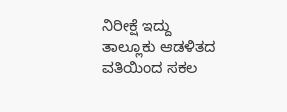ನಿರೀಕ್ಷೆ ಇದ್ದು ತಾಲ್ಲೂಕು ಆಡಳಿತದ ವತಿಯಿಂದ ಸಕಲ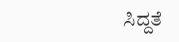ಸಿದ್ದತೆ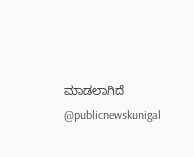ಮಾಡಲಾಗಿದೆ @publicnewskunigal